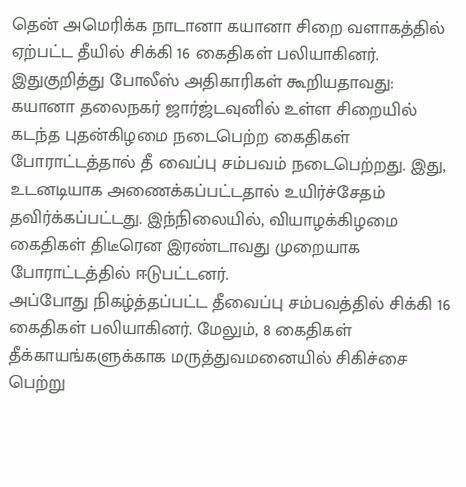தென் அமெரிக்க நாடானா கயானா சிறை வளாகத்தில் ஏற்பட்ட தீயில் சிக்கி 16 கைதிகள் பலியாகினர்.
இதுகுறித்து போலீஸ் அதிகாரிகள் கூறியதாவது:
கயானா தலைநகர் ஜார்ஜ்டவுனில் உள்ள சிறையில் கடந்த புதன்கிழமை நடைபெற்ற கைதிகள் போராட்டத்தால் தீ வைப்பு சம்பவம் நடைபெற்றது. இது, உடனடியாக அணைக்கப்பட்டதால் உயிர்ச்சேதம் தவிர்க்கப்பட்டது. இந்நிலையில், வியாழக்கிழமை கைதிகள் திடீரென இரண்டாவது முறையாக போராட்டத்தில் ஈடுபட்டனர்.
அப்போது நிகழ்த்தப்பட்ட தீவைப்பு சம்பவத்தில் சிக்கி 16 கைதிகள் பலியாகினர். மேலும், 8 கைதிகள் தீக்காயங்களுக்காக மருத்துவமனையில் சிகிச்சை பெற்று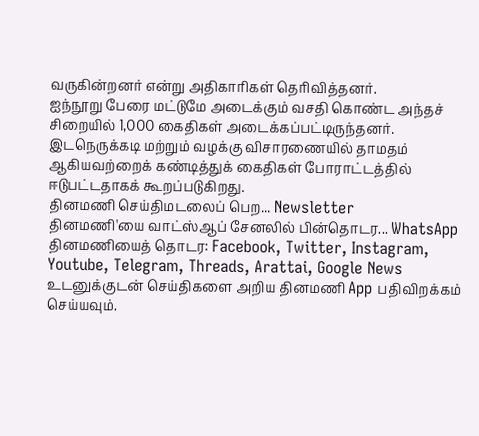வருகின்றனர் என்று அதிகாரிகள் தெரிவித்தனர்.
ஐந்நூறு பேரை மட்டுமே அடைக்கும் வசதி கொண்ட அந்தச் சிறையில் 1,000 கைதிகள் அடைக்கப்பட்டிருந்தனர். இடநெருக்கடி மற்றும் வழக்கு விசாரணையில் தாமதம் ஆகியவற்றைக் கண்டித்துக் கைதிகள் போராட்டத்தில் ஈடுபட்டதாகக் கூறப்படுகிறது.
தினமணி செய்திமடலைப் பெற... Newsletter
தினமணி'யை வாட்ஸ்ஆப் சேனலில் பின்தொடர... WhatsApp
தினமணியைத் தொடர: Facebook, Twitter, Instagram, Youtube, Telegram, Threads, Arattai, Google News
உடனுக்குடன் செய்திகளை அறிய தினமணி App பதிவிறக்கம் செய்யவும்.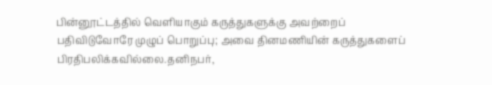பின்னூட்டத்தில் வெளியாகும் கருத்துகளுக்கு அவற்றைப் பதிவிடுவோரே முழுப் பொறுப்பு; அவை தினமணியின் கருத்துகளைப் பிரதிபலிக்கவில்லை.தனிநபர்,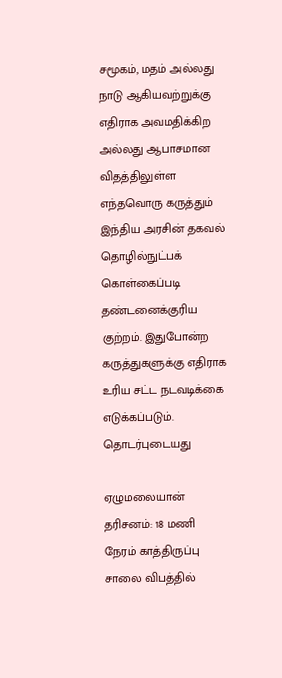சமூகம், மதம் அல்லது நாடு ஆகியவற்றுக்கு எதிராக அவமதிக்கிற அல்லது ஆபாசமான விதத்திலுள்ள எந்தவொரு கருத்தும் இந்திய அரசின் தகவல் தொழில்நுட்பக் கொள்கைப்படி தண்டனைக்குரிய குற்றம். இதுபோன்ற கருத்துகளுக்கு எதிராக உரிய சட்ட நடவடிக்கை எடுக்கப்படும்.
தொடர்புடையது

ஏழுமலையான் தரிசனம்: 18 மணி நேரம் காத்திருப்பு
சாலை விபத்தில்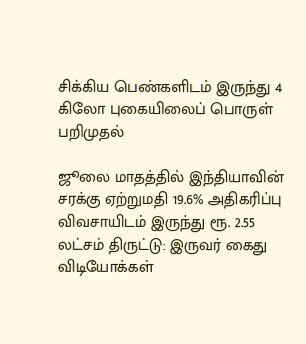சிக்கிய பெண்களிடம் இருந்து 4 கிலோ புகையிலைப் பொருள் பறிமுதல்

ஜூலை மாதத்தில் இந்தியாவின் சரக்கு ஏற்றுமதி 19.6% அதிகரிப்பு
விவசாயிடம் இருந்து ரூ. 2.55 லட்சம் திருட்டு: இருவர் கைது
விடியோக்கள்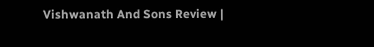Vishwanath And Sons Review |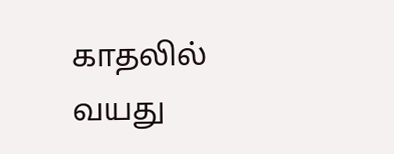காதலில் வயது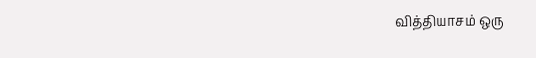வித்தியாசம் ஒரு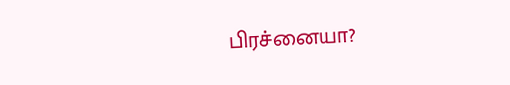பிரச்னையா?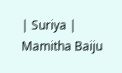| Suriya | Mamitha Baiju